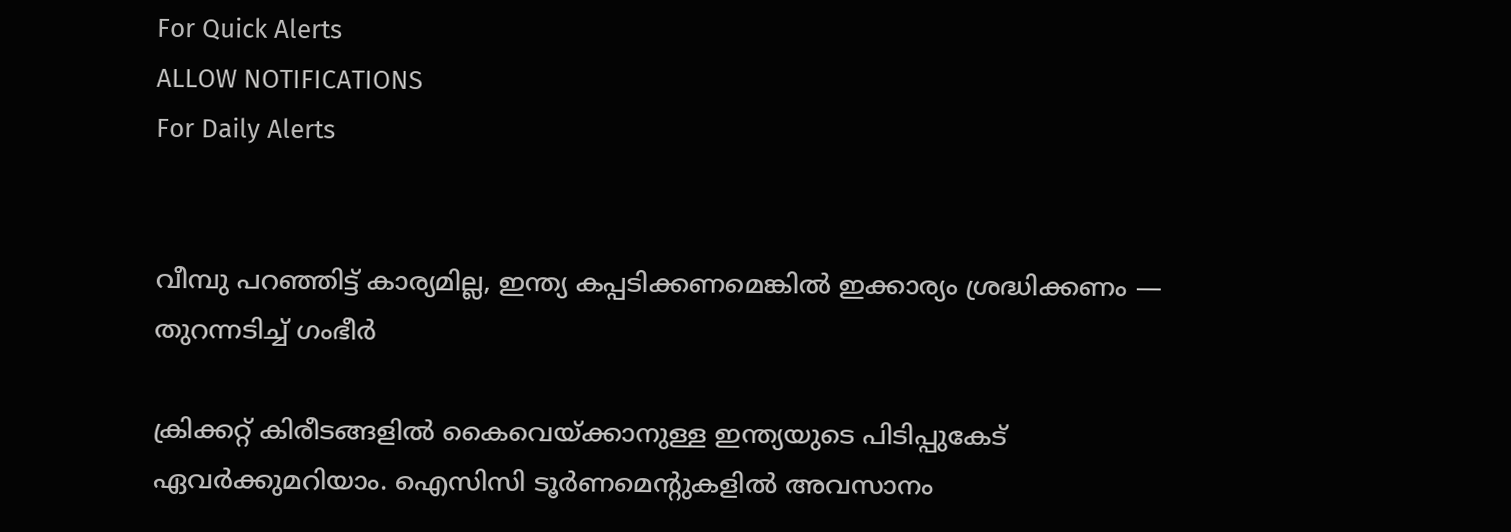For Quick Alerts
ALLOW NOTIFICATIONS
For Daily Alerts


വീമ്പു പറഞ്ഞിട്ട് കാര്യമില്ല, ഇന്ത്യ കപ്പടിക്കണമെങ്കില്‍ ഇക്കാര്യം ശ്രദ്ധിക്കണം — തുറന്നടിച്ച് ഗംഭീർ

ക്രിക്കറ്റ് കിരീടങ്ങളില്‍ കൈവെയ്ക്കാനുള്ള ഇന്ത്യയുടെ പിടിപ്പുകേട് ഏവര്‍ക്കുമറിയാം. ഐസിസി ടൂര്‍ണമെന്റുകളില്‍ അവസാനം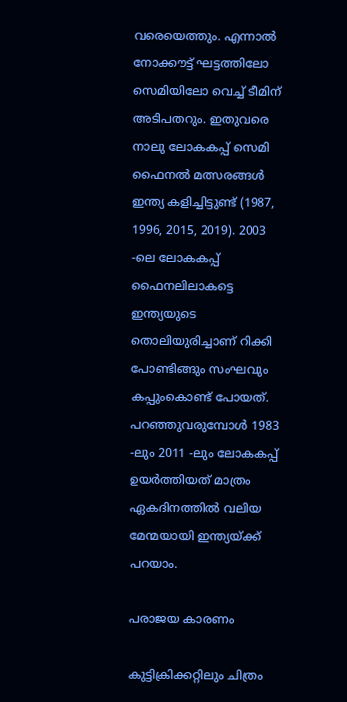വരെയെത്തും. എന്നാല്‍ നോക്കൗട്ട് ഘട്ടത്തിലോ സെമിയിലോ വെച്ച് ടീമിന് അടിപതറും. ഇതുവരെ നാലു ലോകകപ്പ് സെമി ഫൈനല്‍ മത്സരങ്ങള്‍ ഇന്ത്യ കളിച്ചിട്ടുണ്ട് (1987, 1996, 2015, 2019). 2003 -ലെ ലോകകപ്പ് ഫൈനലിലാകട്ടെ ഇന്ത്യയുടെ തൊലിയുരിച്ചാണ് റിക്കി പോണ്ടിങ്ങും സംഘവും കപ്പുംകൊണ്ട് പോയത്. പറഞ്ഞുവരുമ്പോള്‍ 1983 -ലും 2011 -ലും ലോകകപ്പ് ഉയര്‍ത്തിയത് മാത്രം ഏകദിനത്തില്‍ വലിയ മേന്മയായി ഇന്ത്യയ്ക്ക് പറയാം.

പരാജയ കാരണം

കുട്ടിക്രിക്കറ്റിലും ചിത്രം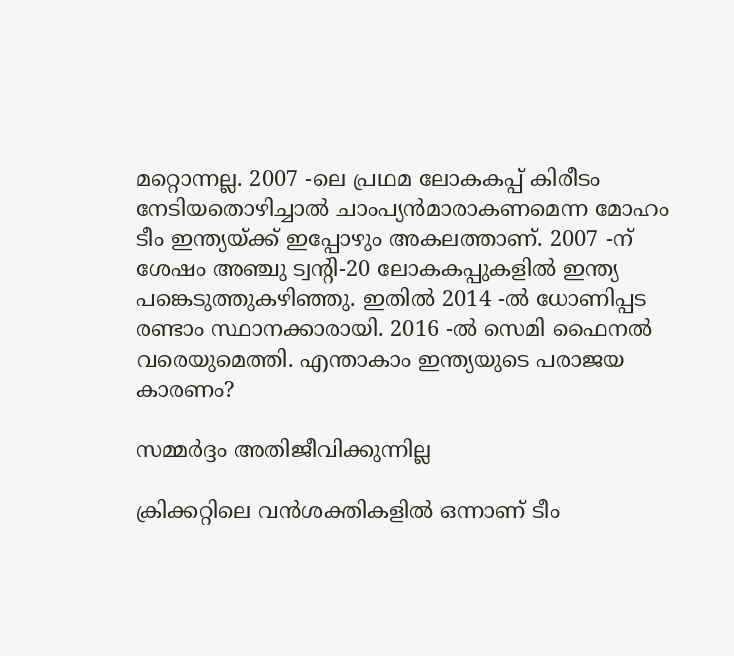മറ്റൊന്നല്ല. 2007 -ലെ പ്രഥമ ലോകകപ്പ് കിരീടം നേടിയതൊഴിച്ചാല്‍ ചാംപ്യന്‍മാരാകണമെന്ന മോഹം ടീം ഇന്ത്യയ്ക്ക് ഇപ്പോഴും അകലത്താണ്. 2007 -ന് ശേഷം അഞ്ചു ട്വന്റി-20 ലോകകപ്പുകളില്‍ ഇന്ത്യ പങ്കെടുത്തുകഴിഞ്ഞു. ഇതില്‍ 2014 -ല്‍ ധോണിപ്പട രണ്ടാം സ്ഥാനക്കാരായി. 2016 -ല്‍ സെമി ഫൈനല്‍ വരെയുമെത്തി. എന്താകാം ഇന്ത്യയുടെ പരാജയ കാരണം?

സമ്മർദ്ദം അതിജീവിക്കുന്നില്ല

ക്രിക്കറ്റിലെ വന്‍ശക്തികളില്‍ ഒന്നാണ് ടീം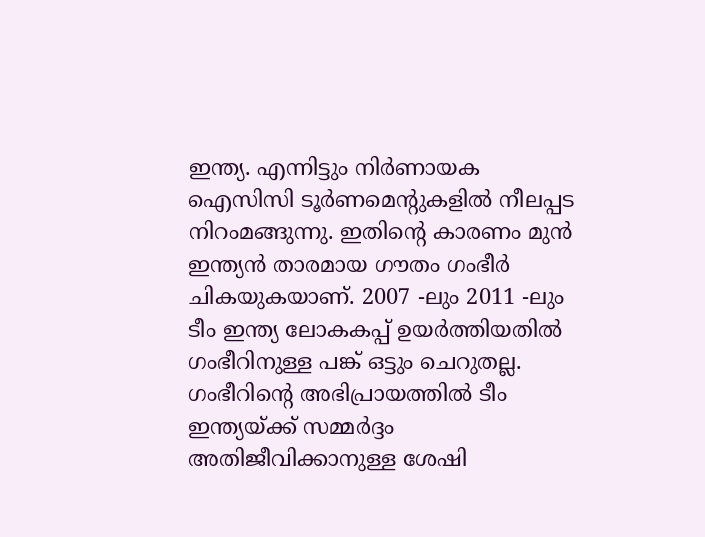ഇന്ത്യ. എന്നിട്ടും നിര്‍ണായക ഐസിസി ടൂര്‍ണമെന്റുകളില്‍ നീലപ്പട നിറംമങ്ങുന്നു. ഇതിന്റെ കാരണം മുന്‍ ഇന്ത്യന്‍ താരമായ ഗൗതം ഗംഭീര്‍ ചികയുകയാണ്. 2007 -ലും 2011 -ലും ടീം ഇന്ത്യ ലോകകപ്പ് ഉയര്‍ത്തിയതില്‍ ഗംഭീറിനുള്ള പങ്ക് ഒട്ടും ചെറുതല്ല. ഗംഭീറിന്റെ അഭിപ്രായത്തില്‍ ടീം ഇന്ത്യയ്ക്ക് സമ്മര്‍ദ്ദം അതിജീവിക്കാനുള്ള ശേഷി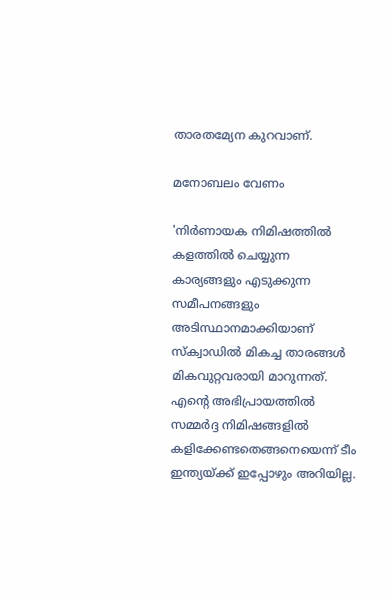താരതമ്യേന കുറവാണ്.

മനോബലം വേണം

'നിര്‍ണായക നിമിഷത്തില്‍ കളത്തില്‍ ചെയ്യുന്ന കാര്യങ്ങളും എടുക്കുന്ന സമീപനങ്ങളും അടിസ്ഥാനമാക്കിയാണ് സ്‌ക്വാഡില്‍ മികച്ച താരങ്ങള്‍ മികവുറ്റവരായി മാറുന്നത്. എന്റെ അഭിപ്രായത്തില്‍ സമ്മര്‍ദ്ദ നിമിഷങ്ങളില്‍ കളിക്കേണ്ടതെങ്ങനെയെന്ന് ടീം ഇന്ത്യയ്ക്ക് ഇപ്പോഴും അറിയില്ല.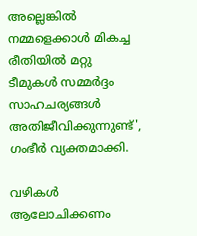അല്ലെങ്കില്‍ നമ്മളെക്കാള്‍ മികച്ച രീതിയില്‍ മറ്റു ടീമുകള്‍ സമ്മര്‍ദ്ദം സാഹചര്യങ്ങള്‍ അതിജീവിക്കുന്നുണ്ട്', ഗംഭീര്‍ വ്യക്തമാക്കി.

വഴികൾ ആലോചിക്കണം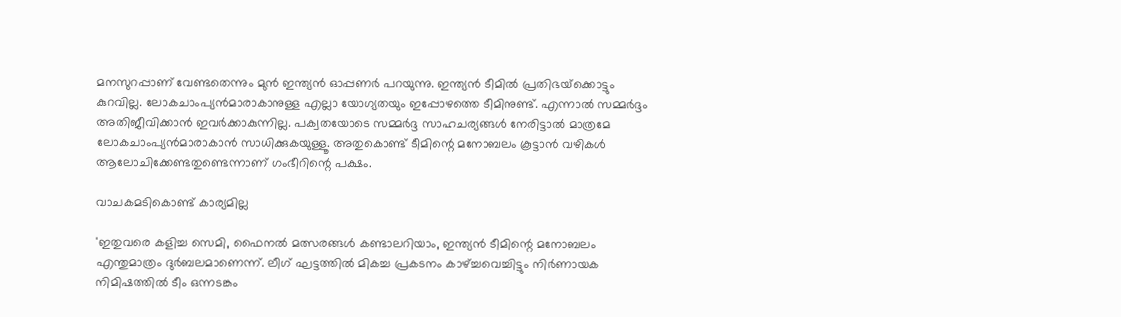മനസുറപ്പാണ് വേണ്ടതെന്നും മുന്‍ ഇന്ത്യന്‍ ഓപ്പണര്‍ പറയുന്നു. ഇന്ത്യന്‍ ടീമില്‍ പ്രതിഭയ്‌ക്കൊട്ടും കുറവില്ല. ലോകചാംപ്യന്‍മാരാകാനുള്ള എല്ലാ യോഗ്യതയും ഇപ്പോഴത്തെ ടീമിനുണ്ട്. എന്നാല്‍ സമ്മര്‍ദ്ദം അതിജീവിക്കാന്‍ ഇവര്‍ക്കാകുന്നില്ല. പക്വതയോടെ സമ്മര്‍ദ്ദ സാഹചര്യങ്ങള്‍ നേരിട്ടാല്‍ മാത്രമേ ലോകചാംപ്യന്‍മാരാകാന്‍ സാധിക്കുകയുള്ളൂ. അതുകൊണ്ട് ടീമിന്റെ മനോബലം കൂട്ടാന്‍ വഴികള്‍ ആലോചിക്കേണ്ടതുണ്ടെന്നാണ് ഗംഭീറിന്റെ പക്ഷം.

വാചകമടികൊണ്ട് കാര്യമില്ല

'ഇതുവരെ കളിച്ച സെമി, ഫൈനല്‍ മത്സരങ്ങള്‍ കണ്ടാലറിയാം, ഇന്ത്യന്‍ ടീമിന്റെ മനോബലം എന്തുമാത്രം ദുര്‍ബലമാണെന്ന്. ലീഗ് ഘട്ടത്തില്‍ മികച്ച പ്രകടനം കാഴ്ച്ചവെച്ചിട്ടും നിര്‍ണായക നിമിഷത്തില്‍ ടീം ഒന്നടങ്കം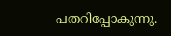പതറിപ്പോകുന്നു.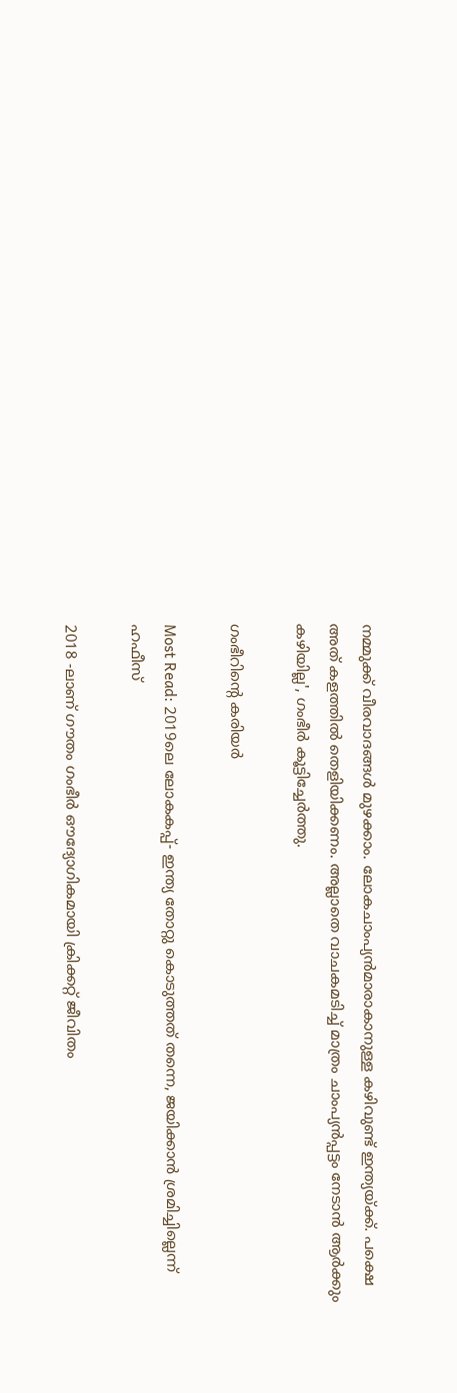നമ്മുക്ക് വീരവാദങ്ങള്‍ മുഴക്കാം. ലോകചാംപ്യന്‍മാരാകാനുള്ള കഴിവുണ്ട് ഇന്ത്യയ്ക്ക്. പക്ഷെ അത് കളത്തില്‍ തെളിയിക്കണം. അല്ലാതെ വാചകമടിച്ച് മാത്രം ചാംപ്യന്‍പ്പട്ടം നേടാന്‍ ആര്‍ക്കും കഴിയില്ല', ഗംഭീര്‍ കൂട്ടിച്ചേര്‍ത്തു.

ഗംഭീറിന്റെ കരിയർ

Most Read: 2019ലെ ലോകകപ്പ്- ഇന്ത്യ തോറ്റു കൊടുത്തത് തന്നെ, ജയിക്കാന്‍ ശ്രമിച്ചില്ലെന്ന് ഹഫീസ്

2018 -ലാണ് ഗൗതം ഗംഭീര്‍ ഔദ്യോഗികമായി ക്രിക്കറ്റ് ജീവിതം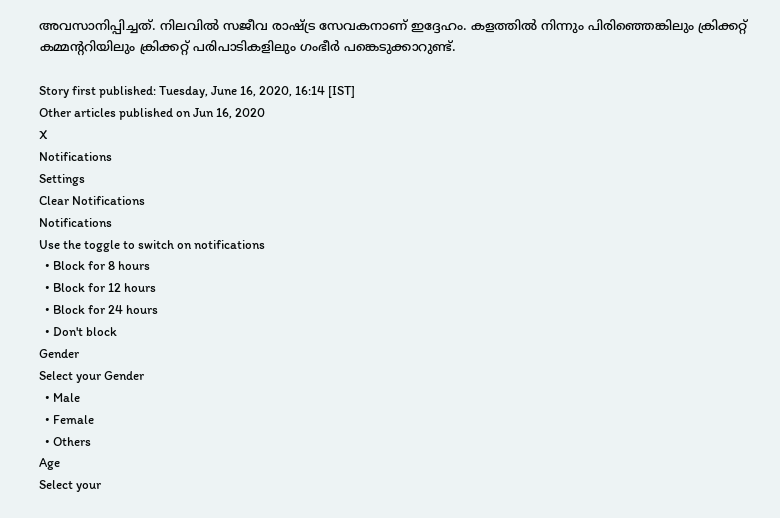അവസാനിപ്പിച്ചത്. നിലവില്‍ സജീവ രാഷ്ട്ര സേവകനാണ് ഇദ്ദേഹം. കളത്തില്‍ നിന്നും പിരിഞ്ഞെങ്കിലും ക്രിക്കറ്റ് കമ്മന്ററിയിലും ക്രിക്കറ്റ് പരിപാടികളിലും ഗംഭീര്‍ പങ്കെടുക്കാറുണ്ട്.

Story first published: Tuesday, June 16, 2020, 16:14 [IST]
Other articles published on Jun 16, 2020
X
Notifications
Settings
Clear Notifications
Notifications
Use the toggle to switch on notifications
  • Block for 8 hours
  • Block for 12 hours
  • Block for 24 hours
  • Don't block
Gender
Select your Gender
  • Male
  • Female
  • Others
Age
Select your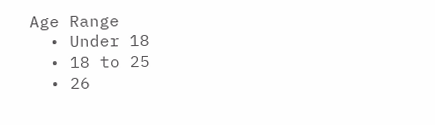Age Range
  • Under 18
  • 18 to 25
  • 26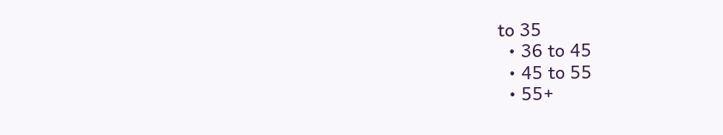to 35
  • 36 to 45
  • 45 to 55
  • 55+